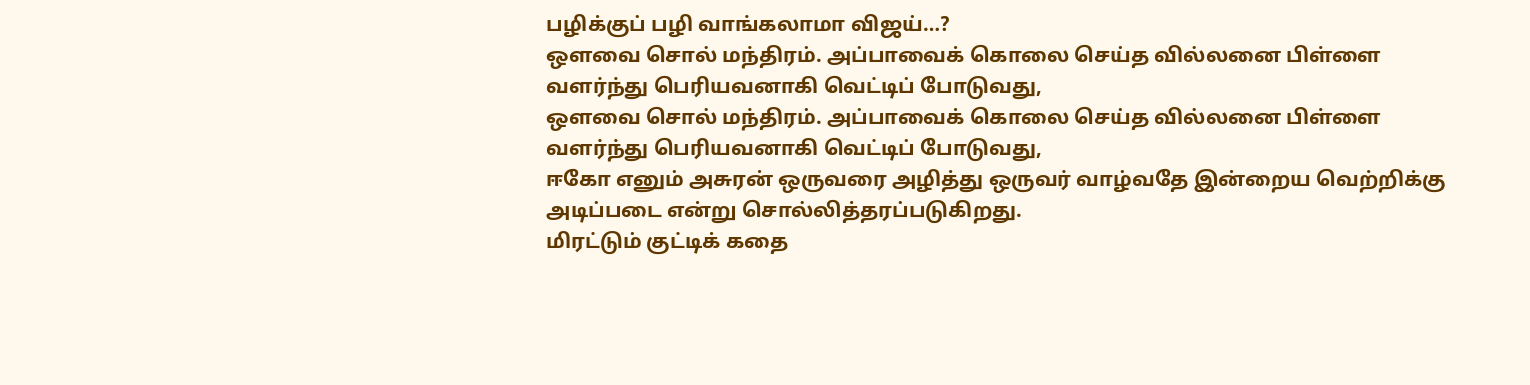பழிக்குப் பழி வாங்கலாமா விஜய்…?
ஒளவை சொல் மந்திரம். அப்பாவைக் கொலை செய்த வில்லனை பிள்ளை வளர்ந்து பெரியவனாகி வெட்டிப் போடுவது,
ஒளவை சொல் மந்திரம். அப்பாவைக் கொலை செய்த வில்லனை பிள்ளை வளர்ந்து பெரியவனாகி வெட்டிப் போடுவது,
ஈகோ எனும் அசுரன் ஒருவரை அழித்து ஒருவர் வாழ்வதே இன்றைய வெற்றிக்கு அடிப்படை என்று சொல்லித்தரப்படுகிறது.
மிரட்டும் குட்டிக் கதை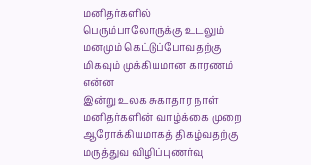மனிதர்களில் பெரும்பாலோருக்கு உடலும் மனமும் கெட்டுப்போவதற்கு மிகவும் முக்கியமான காரணம் என்ன
இன்று உலக சுகாதார நாள் மனிதர்களின் வாழ்க்கை முறை ஆரோக்கியமாகத் திகழ்வதற்கு மருத்துவ விழிப்புணர்வு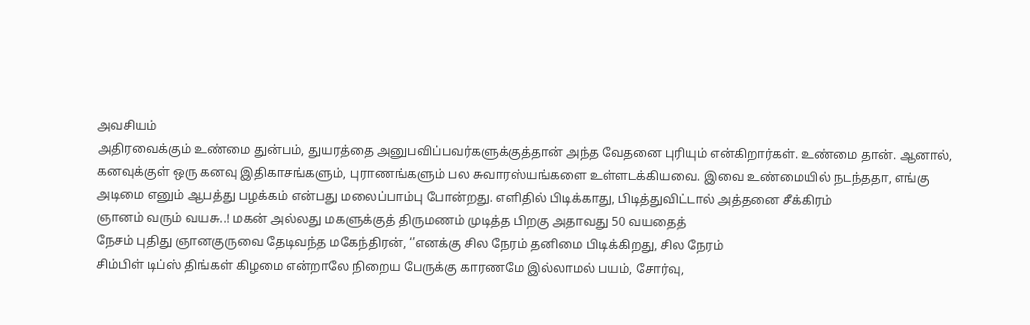அவசியம்
அதிரவைக்கும் உண்மை துன்பம், துயரத்தை அனுபவிப்பவர்களுக்குத்தான் அந்த வேதனை புரியும் என்கிறார்கள். உண்மை தான். ஆனால்,
கனவுக்குள் ஒரு கனவு இதிகாசங்களும், புராணங்களும் பல சுவாரஸ்யங்களை உள்ளடக்கியவை. இவை உண்மையில் நடந்ததா, எங்கு
அடிமை எனும் ஆபத்து பழக்கம் என்பது மலைப்பாம்பு போன்றது. எளிதில் பிடிக்காது, பிடித்துவிட்டால் அத்தனை சீக்கிரம்
ஞானம் வரும் வயசு..! மகன் அல்லது மகளுக்குத் திருமணம் முடித்த பிறகு அதாவது 50 வயதைத்
நேசம் புதிது ஞானகுருவை தேடிவந்த மகேந்திரன், ‘’எனக்கு சில நேரம் தனிமை பிடிக்கிறது, சில நேரம்
சிம்பிள் டிப்ஸ் திங்கள் கிழமை என்றாலே நிறைய பேருக்கு காரணமே இல்லாமல் பயம், சோர்வு,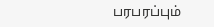பரபரப்பும்